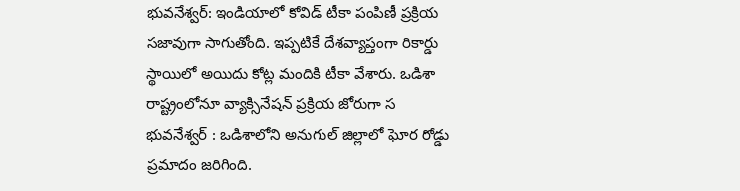భువనేశ్వర్: ఇండియాలో కోవిడ్ టీకా పంపిణీ ప్రక్రియ సజావుగా సాగుతోంది. ఇప్పటికే దేశవ్యాప్తంగా రికార్డు స్థాయిలో అయిదు కోట్ల మందికి టీకా వేశారు. ఒడిశా రాష్ట్రంలోనూ వ్యాక్సినేషన్ ప్రక్రియ జోరుగా స
భువనేశ్వర్ : ఒడిశాలోని అనుగుల్ జిల్లాలో ఘోర రోడ్డు ప్రమాదం జరిగింది.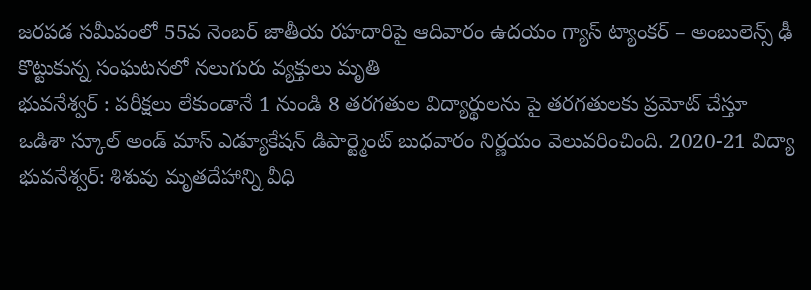జరపడ సమీపంలో 55వ నెంబర్ జాతీయ రహదారిపై ఆదివారం ఉదయం గ్యాస్ ట్యాంకర్ – అంబులెన్స్ ఢీ కొట్టుకున్న సంఘటనలో నలుగురు వ్యక్తులు మృతి
భువనేశ్వర్ : పరీక్షలు లేకుండానే 1 నుండి 8 తరగతుల విద్యార్థులను పై తరగతులకు ప్రమోట్ చేస్తూ ఒడిశా స్కూల్ అండ్ మాస్ ఎడ్యూకేషన్ డిపార్ట్మెంట్ బుధవారం నిర్ణయం వెలువరించింది. 2020-21 విద్యా
భువనేశ్వర్: శిశువు మృతదేహాన్ని వీధి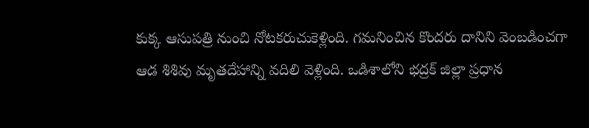కుక్క ఆసుపత్రి నుంచి నోటకరుచుకెళ్లింది. గమనించిన కొందరు దానిని వెంబడించగా ఆడ శిశివు మృతదేహాన్ని వదిలి వెళ్లింది. ఒడిశాలోని భద్రక్ జిల్లా ప్రధాన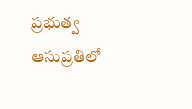ప్రభుత్వ ఆసుప్రతిలో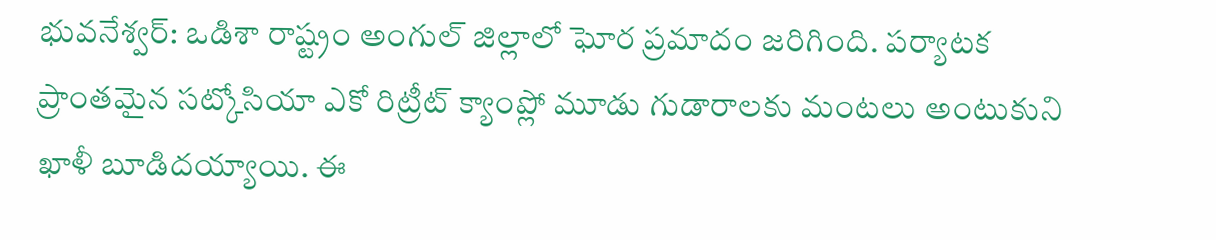భువనేశ్వర్: ఒడిశా రాష్ట్రం అంగుల్ జిల్లాలో ఘోర ప్రమాదం జరిగింది. పర్యాటక ప్రాంతమైన సట్కోసియా ఎకో రిట్రీట్ క్యాంప్లో మూడు గుడారాలకు మంటలు అంటుకుని ఖాళీ బూడిదయ్యాయి. ఈ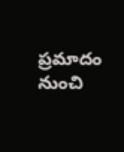ప్రమాదం నుంచి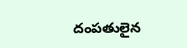దంపతులైన